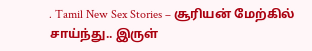. Tamil New Sex Stories – சூரியன் மேற்கில் சாய்ந்து.. இருள்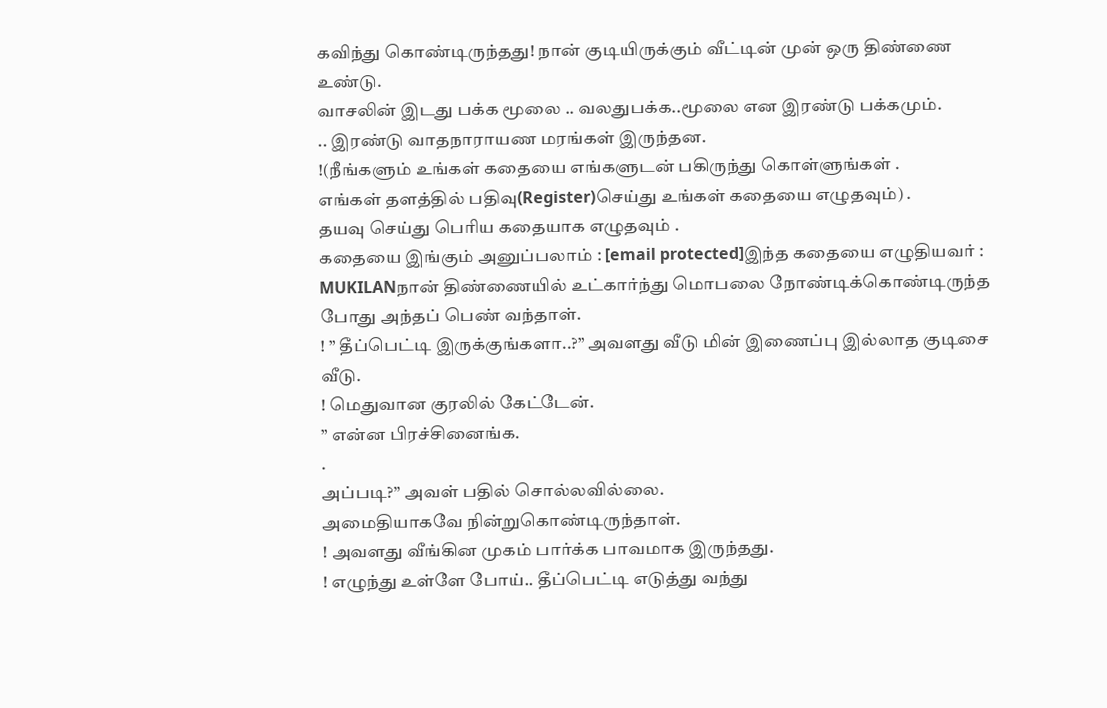கவிந்து கொண்டிருந்தது! நான் குடியிருக்கும் வீட்டின் முன் ஒரு திண்ணை உண்டு.
வாசலின் இடது பக்க மூலை .. வலதுபக்க..மூலை என இரண்டு பக்கமும்.
.. இரண்டு வாதநாராயண மரங்கள் இருந்தன.
!(நீங்களும் உங்கள் கதையை எங்களுடன் பகிருந்து கொள்ளுங்கள் .
எங்கள் தளத்தில் பதிவு(Register)செய்து உங்கள் கதையை எழுதவும்) .
தயவு செய்து பெரிய கதையாக எழுதவும் .
கதையை இங்கும் அனுப்பலாம் : [email protected]இந்த கதையை எழுதியவர் : MUKILANநான் திண்ணையில் உட்கார்ந்து மொபலை நோண்டிக்கொண்டிருந்த போது அந்தப் பெண் வந்தாள்.
! ” தீப்பெட்டி இருக்குங்களா..?” அவளது வீடு மின் இணைப்பு இல்லாத குடிசை வீடு.
! மெதுவான குரலில் கேட்டேன்.
” என்ன பிரச்சினைங்க.
.
அப்படி?” அவள் பதில் சொல்லவில்லை.
அமைதியாகவே நின்றுகொண்டிருந்தாள்.
! அவளது வீங்கின முகம் பார்க்க பாவமாக இருந்தது.
! எழுந்து உள்ளே போய்.. தீப்பெட்டி எடுத்து வந்து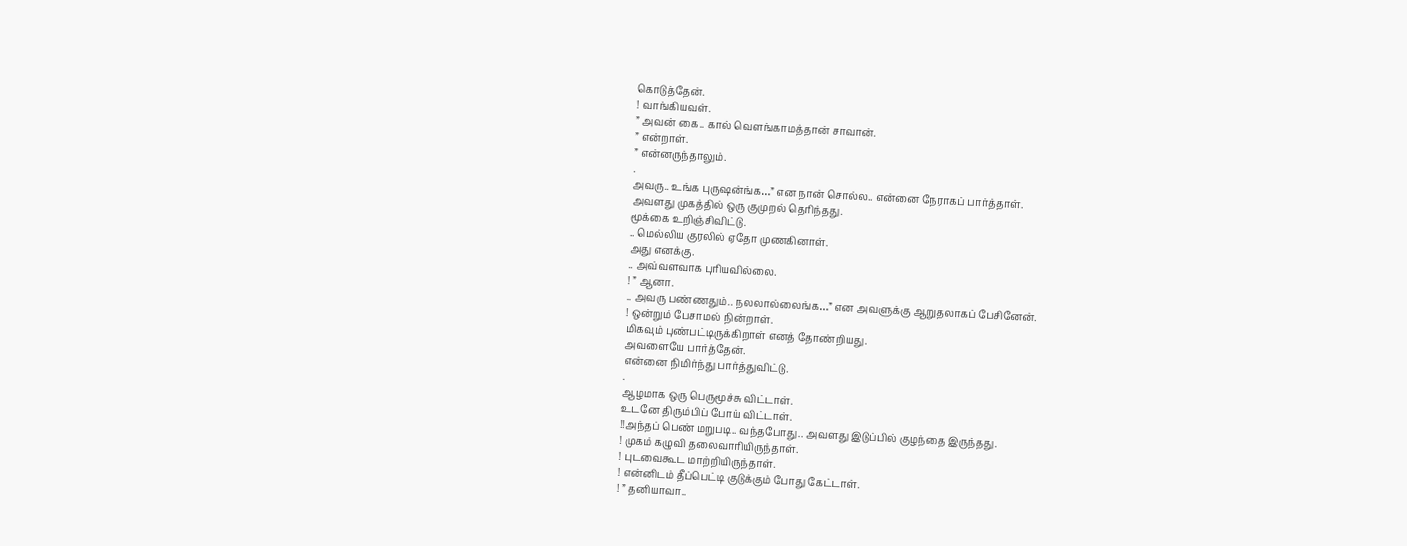கொடுத்தேன்.
! வாங்கியவள்.
” அவன் கை.. கால் வெளங்காமத்தான் சாவான்.
” என்றாள்.
” என்னருந்தாலும்.
.
அவரு.. உங்க புருஷன்ங்க…” என நான் சொல்ல.. என்னை நேராகப் பார்த்தாள்.
அவளது முகத்தில் ஒரு குமுறல் தெரிந்தது.
மூக்கை உறிஞ்சிவிட்டு.
.. மெல்லிய குரலில் ஏதோ முணகினாள்.
அது எனக்கு.
.. அவ்வளவாக புரியவில்லை.
! ” ஆனா.
.. அவரு பண்ணதும்.. நலலால்லைங்க…” என அவளுக்கு ஆறுதலாகப் பேசினேன்.
! ஒன்றும் பேசாமல் நின்றாள்.
மிகவும் புண்பட்டிருக்கிறாள் எனத் தோண்றியது.
அவளையே பார்த்தேன்.
என்னை நிமிர்ந்து பார்த்துவிட்டு.
.
ஆழமாக ஒரு பெருமூச்சு விட்டாள்.
உடனே திரும்பிப் போய் விட்டாள்.
!!அந்தப் பெண் மறுபடி.. வந்தபோது.. அவளது இடுப்பில் குழந்தை இருந்தது.
! முகம் கழுவி தலைவாரியிருந்தாள்.
! புடவைகூட மாற்றியிருந்தாள்.
! என்னிடம் தீப்பெட்டி குடுக்கும் போது கேட்டாள்.
! ” தனியாவா..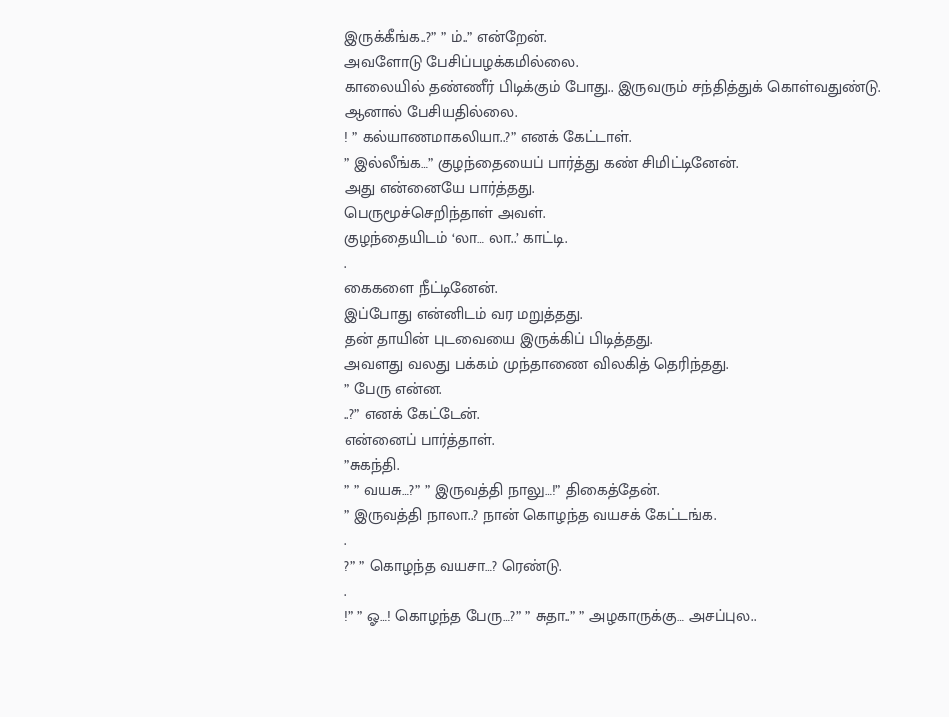இருக்கீங்க..?” ” ம்..” என்றேன்.
அவளோடு பேசிப்பழக்கமில்லை.
காலையில் தண்ணீர் பிடிக்கும் போது.. இருவரும் சந்தித்துக் கொள்வதுண்டு.
ஆனால் பேசியதில்லை.
! ” கல்யாணமாகலியா..?” எனக் கேட்டாள்.
” இல்லீங்க…” குழந்தையைப் பார்த்து கண் சிமிட்டினேன்.
அது என்னையே பார்த்தது.
பெருமூச்செறிந்தாள் அவள்.
குழந்தையிடம் ‘லா… லா..’ காட்டி.
.
கைகளை நீட்டினேன்.
இப்போது என்னிடம் வர மறுத்தது.
தன் தாயின் புடவையை இருக்கிப் பிடித்தது.
அவளது வலது பக்கம் முந்தாணை விலகித் தெரிந்தது.
” பேரு என்ன.
..?” எனக் கேட்டேன்.
என்னைப் பார்த்தாள்.
”சுகந்தி.
” ” வயசு…?” ” இருவத்தி நாலு…!” திகைத்தேன்.
” இருவத்தி நாலா..? நான் கொழந்த வயசக் கேட்டங்க.
.
?” ” கொழந்த வயசா…? ரெண்டு.
.
!” ” ஓ…! கொழந்த பேரு…?” ” சுதா..” ” அழகாருக்கு… அசப்புல..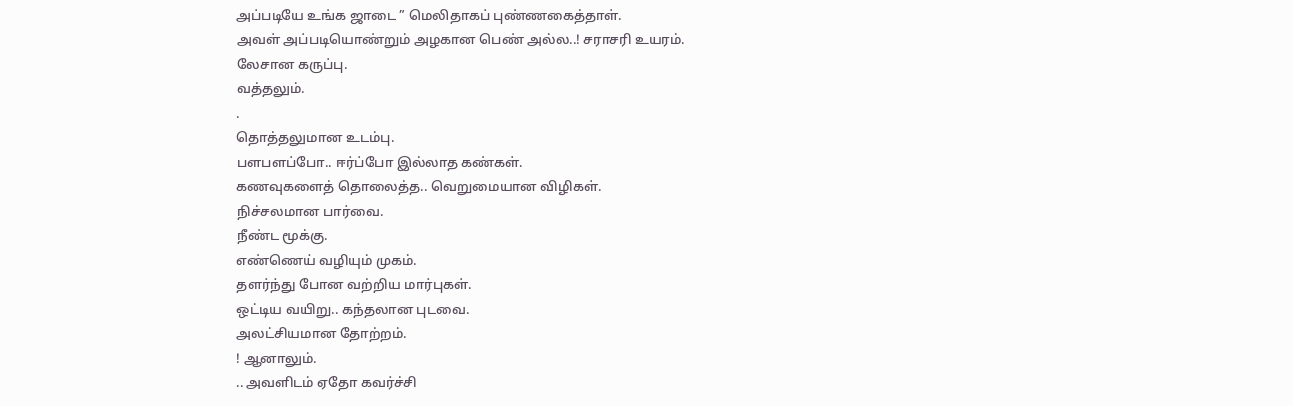அப்படியே உங்க ஜாடை ” மெலிதாகப் புண்ணகைத்தாள்.
அவள் அப்படியொண்றும் அழகான பெண் அல்ல..! சராசரி உயரம்.
லேசான கருப்பு.
வத்தலும்.
.
தொத்தலுமான உடம்பு.
பளபளப்போ.. ஈர்ப்போ இல்லாத கண்கள்.
கணவுகளைத் தொலைத்த.. வெறுமையான விழிகள்.
நிச்சலமான பார்வை.
நீண்ட மூக்கு.
எண்ணெய் வழியும் முகம்.
தளர்ந்து போன வற்றிய மார்புகள்.
ஒட்டிய வயிறு.. கந்தலான புடவை.
அலட்சியமான தோற்றம்.
! ஆனாலும்.
.. அவளிடம் ஏதோ கவர்ச்சி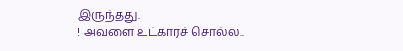இருந்தது.
! அவளை உட்காரச் சொல்ல..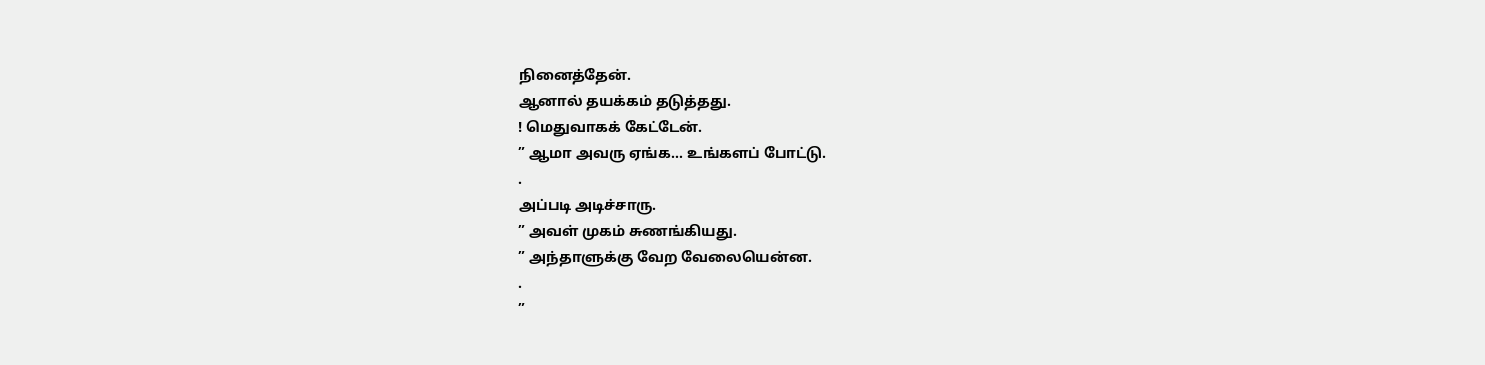நினைத்தேன்.
ஆனால் தயக்கம் தடுத்தது.
! மெதுவாகக் கேட்டேன்.
” ஆமா அவரு ஏங்க… உங்களப் போட்டு.
.
அப்படி அடிச்சாரு.
” அவள் முகம் சுணங்கியது.
” அந்தாளுக்கு வேற வேலையென்ன.
.
”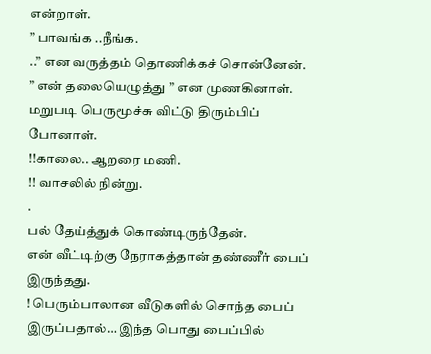என்றாள்.
” பாவங்க ..நீங்க.
..” என வருத்தம் தொணிக்கச் சொன்னேன்.
” என் தலையெழுத்து ” என முணகினாள்.
மறுபடி பெருமூச்சு விட்டு திரும்பிப் போனாள்.
!!காலை.. ஆறரை மணி.
!! வாசலில் நின்று.
.
பல் தேய்த்துக் கொண்டிருந்தேன்.
என் வீட்டிற்கு நேராகத்தான் தண்ணீர் பைப் இருந்தது.
! பெரும்பாலான வீடுகளில் சொந்த பைப் இருப்பதால்… இந்த பொது பைப்பில்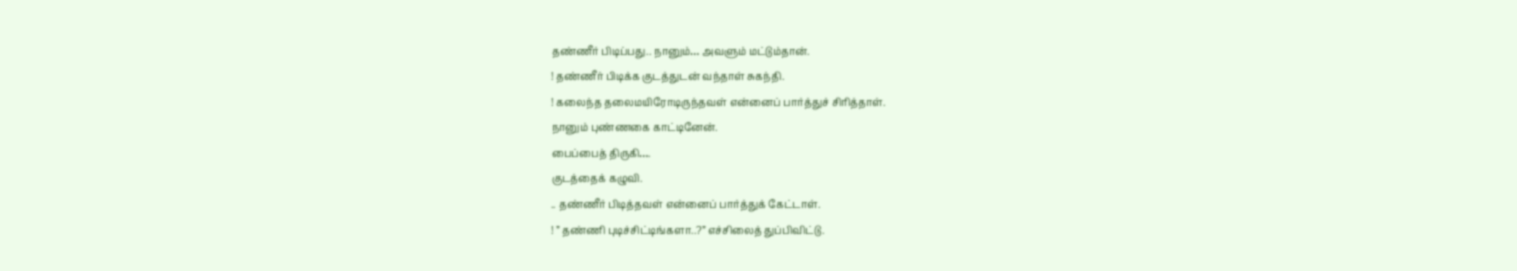தண்ணீர் பிடிப்பது.. நானும்… அவளும் மட்டும்தான்.
! தண்ணீர் பிடிக்க குடத்துடன் வந்தாள் சுகந்தி.
! கலைந்த தலைமயிரோடிருந்தவள் என்னைப் பார்த்துச் சிரித்தாள்.
நானும் புண்ணகை காட்டினேன்.
பைப்பைத் திருகி….
குடத்தைக் கழுவி.
.. தண்ணீர் பிடித்தவள் என்னைப் பார்த்துக் கேட்டாள்.
! ” தண்ணி புடிச்சிட்டிங்களா..?” எச்சிலைத் துப்பிவிட்டு.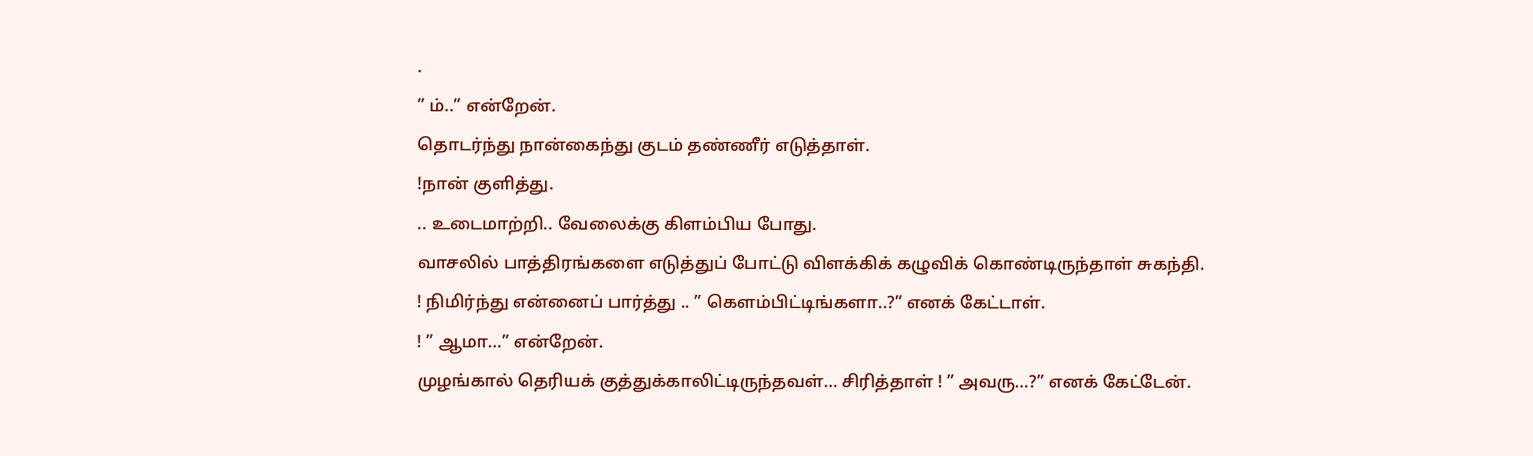.
” ம்..” என்றேன்.
தொடர்ந்து நான்கைந்து குடம் தண்ணீர் எடுத்தாள்.
!நான் குளித்து.
.. உடைமாற்றி.. வேலைக்கு கிளம்பிய போது.
வாசலில் பாத்திரங்களை எடுத்துப் போட்டு விளக்கிக் கழுவிக் கொண்டிருந்தாள் சுகந்தி.
! நிமிர்ந்து என்னைப் பார்த்து .. ” கெளம்பிட்டிங்களா..?” எனக் கேட்டாள்.
! ” ஆமா…” என்றேன்.
முழங்கால் தெரியக் குத்துக்காலிட்டிருந்தவள்… சிரித்தாள் ! ” அவரு…?” எனக் கேட்டேன்.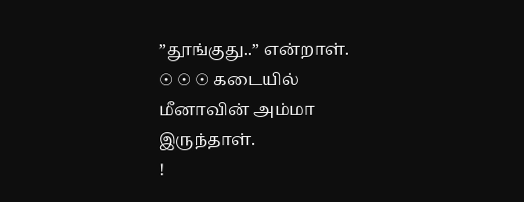”தூங்குது..” என்றாள்.
☉ ☉ ☉ கடையில் மீனாவின் அம்மா இருந்தாள்.
!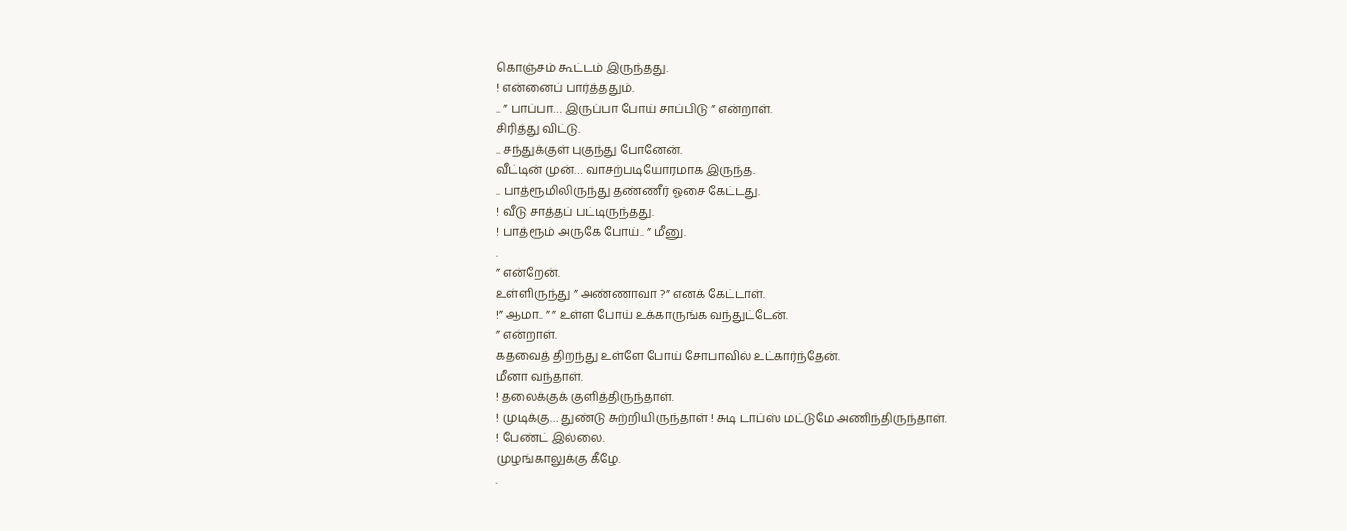கொஞ்சம் கூட்டம் இருந்தது.
! என்னைப் பார்த்ததும்.
.. ” பாப்பா… இருப்பா போய் சாப்பிடு ” என்றாள்.
சிரித்து விட்டு.
.. சந்துக்குள் புகுந்து போனேன்.
வீட்டின் முன்… வாசற்படியோரமாக இருந்த.
.. பாத்ரூமிலிருந்து தண்ணீர் ஓசை கேட்டது.
! வீடு சாத்தப் பட்டிருந்தது.
! பாத்ரூம் அருகே போய்.. ” மீனு.
.
” என்றேன்.
உள்ளிருந்து ” அண்ணாவா ?” எனக் கேட்டாள்.
!” ஆமா.. ” ” உள்ள போய் உக்காருங்க வந்துட்டேன்.
” என்றாள்.
கதவைத் திறந்து உள்ளே போய் சோபாவில் உட்கார்ந்தேன்.
மீனா வந்தாள்.
! தலைக்குக் குளித்திருந்தாள்.
! முடிக்கு… துண்டு சுற்றியிருந்தாள் ! சுடி டாப்ஸ் மட்டுமே அணிந்திருந்தாள்.
! பேண்ட் இல்லை.
முழங்காலுக்கு கீழே.
.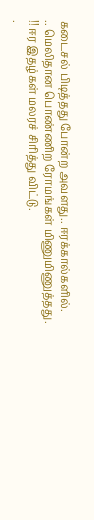கடைசல் பிடித்தது போன்ற அவளது.. ஈரக்கால்களில்.
.. மெலிதான பொண்ணிற ரோமங்கள் மிணுமிணுத்தது.
!! ஈர இதழ்கள் மலரச் சிரித்து விட்டு.
.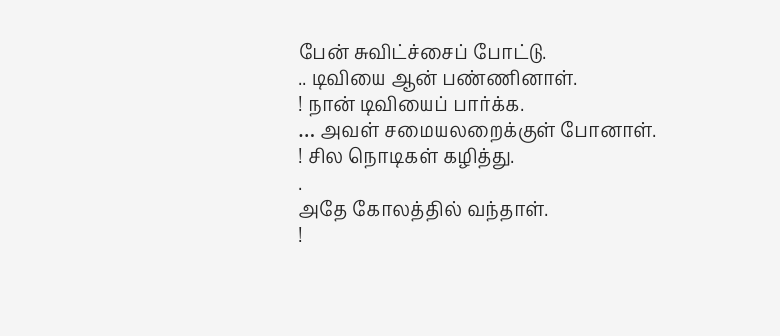பேன் சுவிட்ச்சைப் போட்டு.
.. டிவியை ஆன் பண்ணினாள்.
! நான் டிவியைப் பார்க்க.
… அவள் சமையலறைக்குள் போனாள்.
! சில நொடிகள் கழித்து.
.
அதே கோலத்தில் வந்தாள்.
!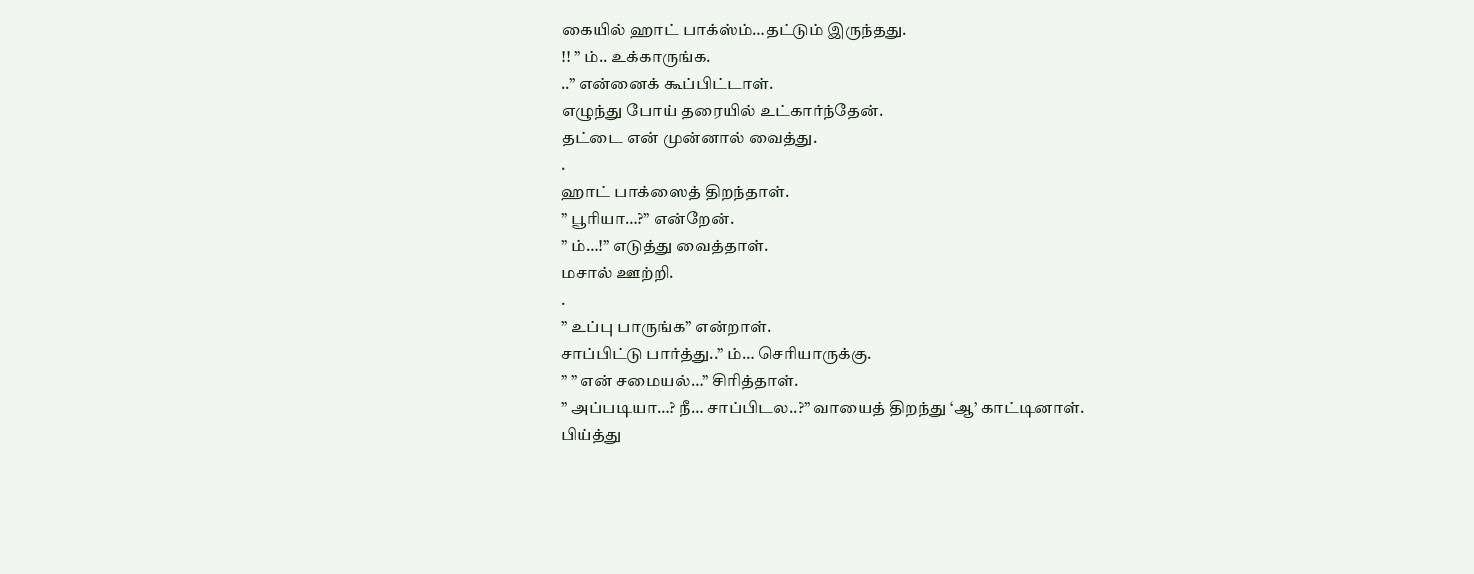கையில் ஹாட் பாக்ஸ்ம்…தட்டும் இருந்தது.
!! ” ம்.. உக்காருங்க.
..” என்னைக் கூப்பிட்டாள்.
எழுந்து போய் தரையில் உட்கார்ந்தேன்.
தட்டை என் முன்னால் வைத்து.
.
ஹாட் பாக்ஸைத் திறந்தாள்.
” பூரியா…?” என்றேன்.
” ம்…!” எடுத்து வைத்தாள்.
மசால் ஊற்றி.
.
” உப்பு பாருங்க” என்றாள்.
சாப்பிட்டு பார்த்து..” ம்… செரியாருக்கு.
” ” என் சமையல்…” சிரித்தாள்.
” அப்படியா…? நீ… சாப்பிடல..?” வாயைத் திறந்து ‘ஆ’ காட்டினாள்.
பிய்த்து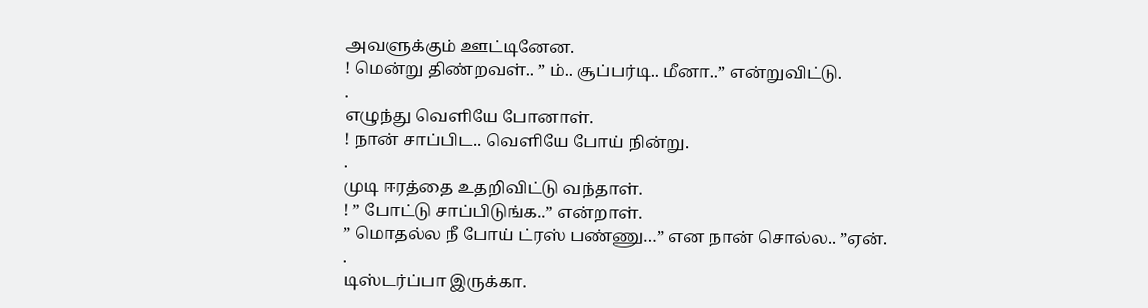அவளுக்கும் ஊட்டினேன.
! மென்று திண்றவள்.. ” ம்.. சூப்பர்டி.. மீனா..” என்றுவிட்டு.
.
எழுந்து வெளியே போனாள்.
! நான் சாப்பிட.. வெளியே போய் நின்று.
.
முடி ஈரத்தை உதறிவிட்டு வந்தாள்.
! ” போட்டு சாப்பிடுங்க..” என்றாள்.
” மொதல்ல நீ போய் ட்ரஸ் பண்ணு…” என நான் சொல்ல.. ”ஏன்.
.
டிஸ்டர்ப்பா இருக்கா.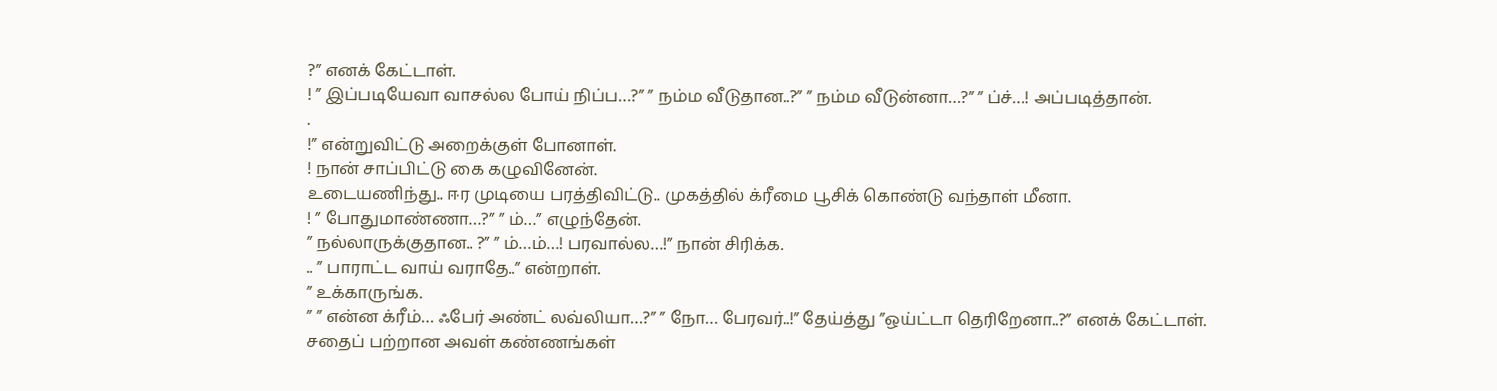?” எனக் கேட்டாள்.
! ” இப்படியேவா வாசல்ல போய் நிப்ப…?” ” நம்ம வீடுதான..?” ” நம்ம வீடுன்னா…?” ” ப்ச்…! அப்படித்தான்.
.
!” என்றுவிட்டு அறைக்குள் போனாள்.
! நான் சாப்பிட்டு கை கழுவினேன்.
உடையணிந்து.. ஈர முடியை பரத்திவிட்டு.. முகத்தில் க்ரீமை பூசிக் கொண்டு வந்தாள் மீனா.
! ” போதுமாண்ணா…?” ” ம்…” எழுந்தேன்.
” நல்லாருக்குதான.. ?” ” ம்…ம்…! பரவால்ல…!” நான் சிரிக்க.
.. ” பாராட்ட வாய் வராதே..” என்றாள்.
” உக்காருங்க.
” ” என்ன க்ரீம்… ஃபேர் அண்ட் லவ்லியா…?” ” நோ… பேரவர்..!” தேய்த்து ”ஒய்ட்டா தெரிறேனா..?” எனக் கேட்டாள்.
சதைப் பற்றான அவள் கண்ணங்கள்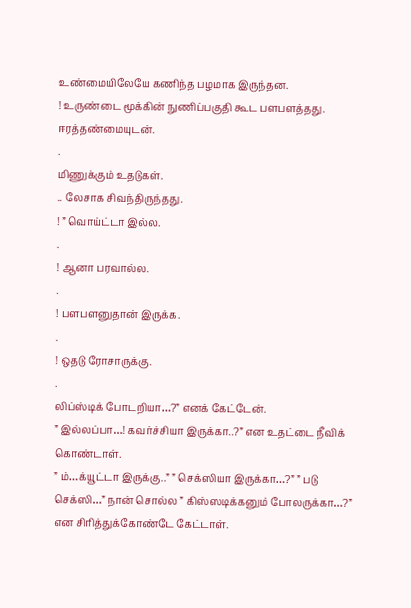உண்மையிலேயே கணிந்த பழமாக இருந்தன.
! உருண்டை மூக்கின் நுணிப்பகுதி கூட பளபளத்தது.
ஈரத்தண்மையுடன்.
.
மிணுக்கும் உதடுகள்.
.. லேசாக சிவந்திருந்தது.
! ” வொய்ட்டா இல்ல.
.
! ஆனா பரவால்ல.
.
! பளபளனுதான் இருக்க.
.
! ஒதடு ரோசாருக்கு.
.
லிப்ஸ்டிக் போடறியா…?” எனக் கேட்டேன்.
” இல்லப்பா…! கவர்ச்சியா இருக்கா..?” என உதட்டை நீவிக் கொண்டாள்.
” ம்…க்யூட்டா இருக்கு..” ” செக்ஸியா இருக்கா…?” ” படு செக்ஸி…” நான் சொல்ல ” கிஸ்ஸடிக்கனும் போலருக்கா…?” என சிரித்துக்கோண்டே கேட்டாள்.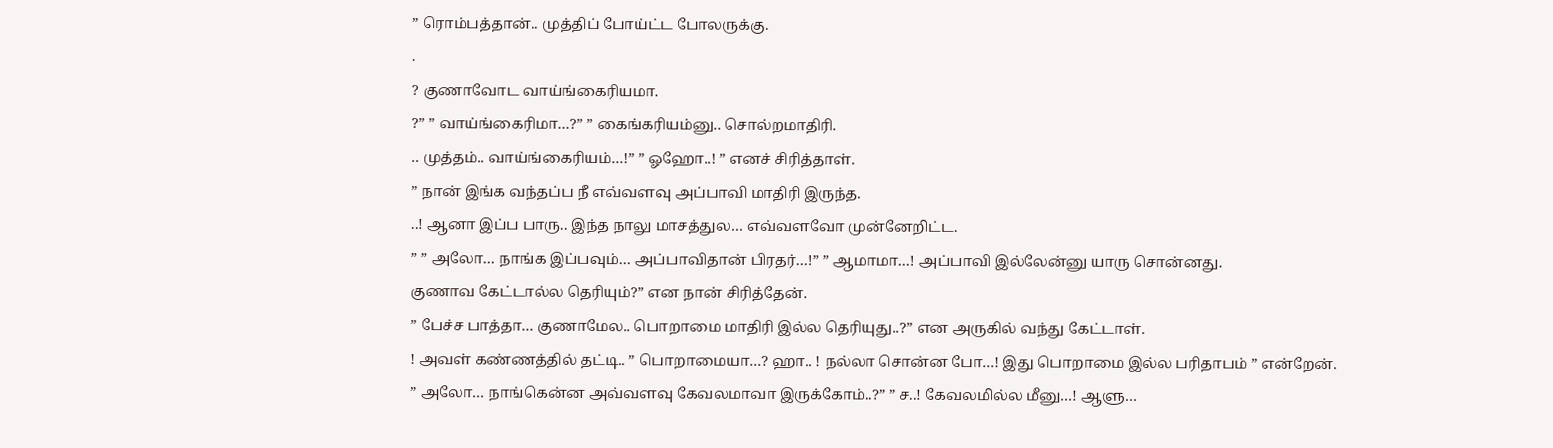” ரொம்பத்தான்.. முத்திப் போய்ட்ட போலருக்கு.
.
? குணாவோட வாய்ங்கைரியமா.
?” ” வாய்ங்கைரிமா…?” ” கைங்கரியம்னு.. சொல்றமாதிரி.
.. முத்தம்.. வாய்ங்கைரியம்…!” ” ஓஹோ..! ” எனச் சிரித்தாள்.
” நான் இங்க வந்தப்ப நீ எவ்வளவு அப்பாவி மாதிரி இருந்த.
..! ஆனா இப்ப பாரு.. இந்த நாலு மாசத்துல… எவ்வளவோ முன்னேறிட்ட.
” ” அலோ… நாங்க இப்பவும்… அப்பாவிதான் பிரதர்…!” ” ஆமாமா…! அப்பாவி இல்லேன்னு யாரு சொன்னது.
குணாவ கேட்டால்ல தெரியும்?” என நான் சிரித்தேன்.
” பேச்ச பாத்தா… குணாமேல.. பொறாமை மாதிரி இல்ல தெரியுது..?” என அருகில் வந்து கேட்டாள்.
! அவள் கண்ணத்தில் தட்டி.. ” பொறாமையா…? ஹா.. ! நல்லா சொன்ன போ…! இது பொறாமை இல்ல பரிதாபம் ” என்றேன்.
” அலோ… நாங்கென்ன அவ்வளவு கேவலமாவா இருக்கோம்..?” ” ச..! கேவலமில்ல மீனு…! ஆளு…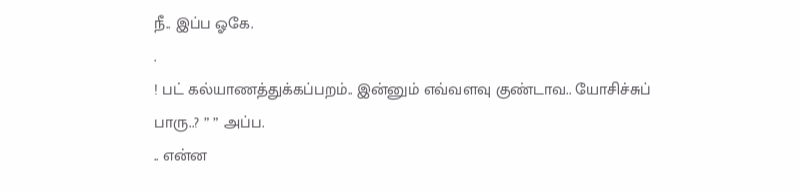நீ.. இப்ப ஓகே.
.
! பட் கல்யாணத்துக்கப்பறம்.. இன்னும் எவ்வளவு குண்டாவ.. யோசிச்சுப் பாரு..? ” ” அப்ப.
.. என்ன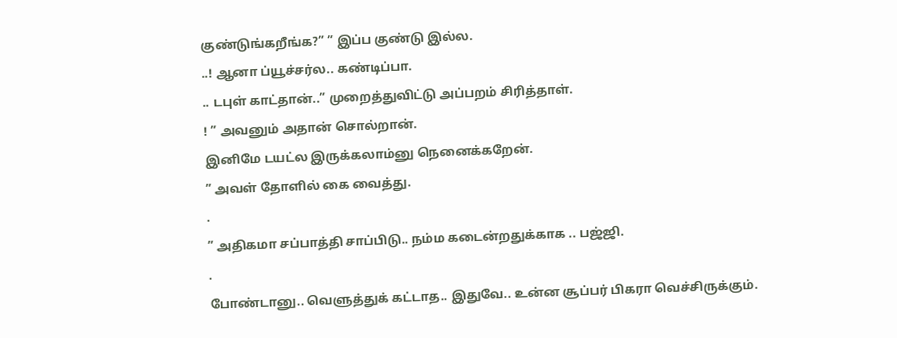குண்டுங்கறீங்க?” ” இப்ப குண்டு இல்ல.
..! ஆனா ப்யூச்சர்ல.. கண்டிப்பா.
.. டபுள் காட்தான்..” முறைத்துவிட்டு அப்பறம் சிரித்தாள்.
! ” அவனும் அதான் சொல்றான்.
இனிமே டயட்ல இருக்கலாம்னு நெனைக்கறேன்.
” அவள் தோளில் கை வைத்து.
.
” அதிகமா சப்பாத்தி சாப்பிடு.. நம்ம கடைன்றதுக்காக .. பஜ்ஜி.
.
போண்டானு.. வெளுத்துக் கட்டாத.. இதுவே.. உன்ன சூப்பர் பிகரா வெச்சிருக்கும்.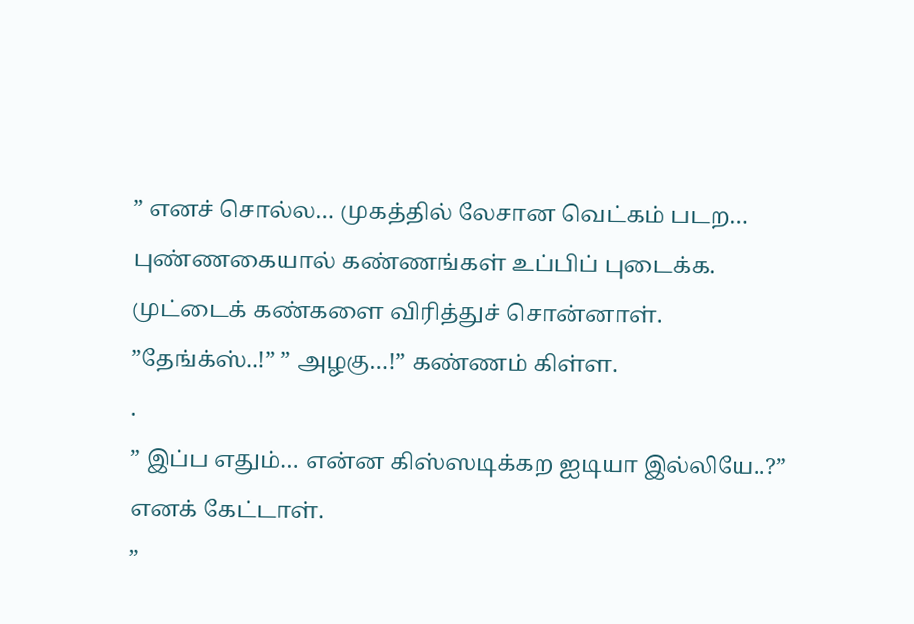” எனச் சொல்ல… முகத்தில் லேசான வெட்கம் படற… புண்ணகையால் கண்ணங்கள் உப்பிப் புடைக்க.
முட்டைக் கண்களை விரித்துச் சொன்னாள்.
”தேங்க்ஸ்..!” ” அழகு…!” கண்ணம் கிள்ள.
.
” இப்ப எதும்… என்ன கிஸ்ஸடிக்கற ஐடியா இல்லியே..?” எனக் கேட்டாள்.
”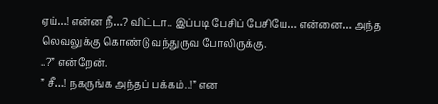ஏய்…! என்ன நீ…? விட்டா.. இப்படி பேசிப் பேசியே… என்னை… அந்த லெவலுக்கு கொண்டு வந்துருவ போலிருக்கு.
..?” என்றேன்.
” சீ…! நகருங்க அந்தப் பக்கம்..!” என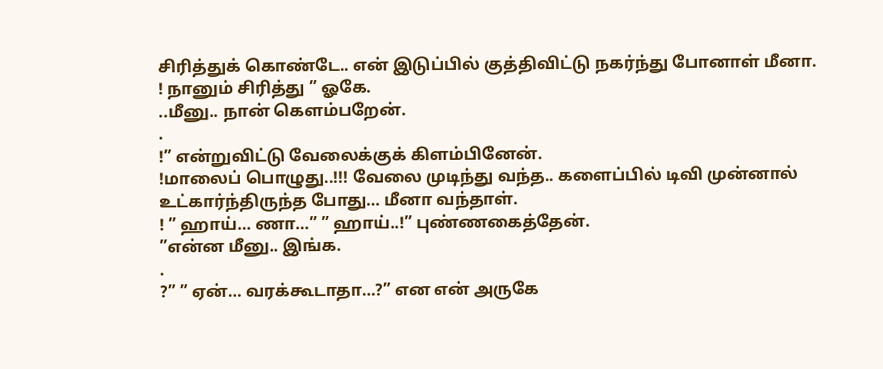சிரித்துக் கொண்டே.. என் இடுப்பில் குத்திவிட்டு நகர்ந்து போனாள் மீனா.
! நானும் சிரித்து ” ஓகே.
..மீனு.. நான் கெளம்பறேன்.
.
!” என்றுவிட்டு வேலைக்குக் கிளம்பினேன்.
!மாலைப் பொழுது..!!! வேலை முடிந்து வந்த.. களைப்பில் டிவி முன்னால் உட்கார்ந்திருந்த போது… மீனா வந்தாள்.
! ” ஹாய்… ணா…” ” ஹாய்..!” புண்ணகைத்தேன்.
”என்ன மீனு.. இங்க.
.
?” ” ஏன்… வரக்கூடாதா…?” என என் அருகே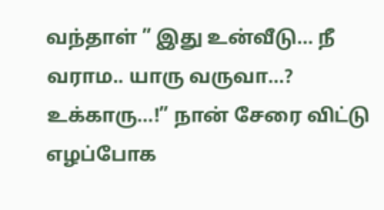வந்தாள் ” இது உன்வீடு… நீ வராம.. யாரு வருவா…? உக்காரு…!” நான் சேரை விட்டு எழப்போக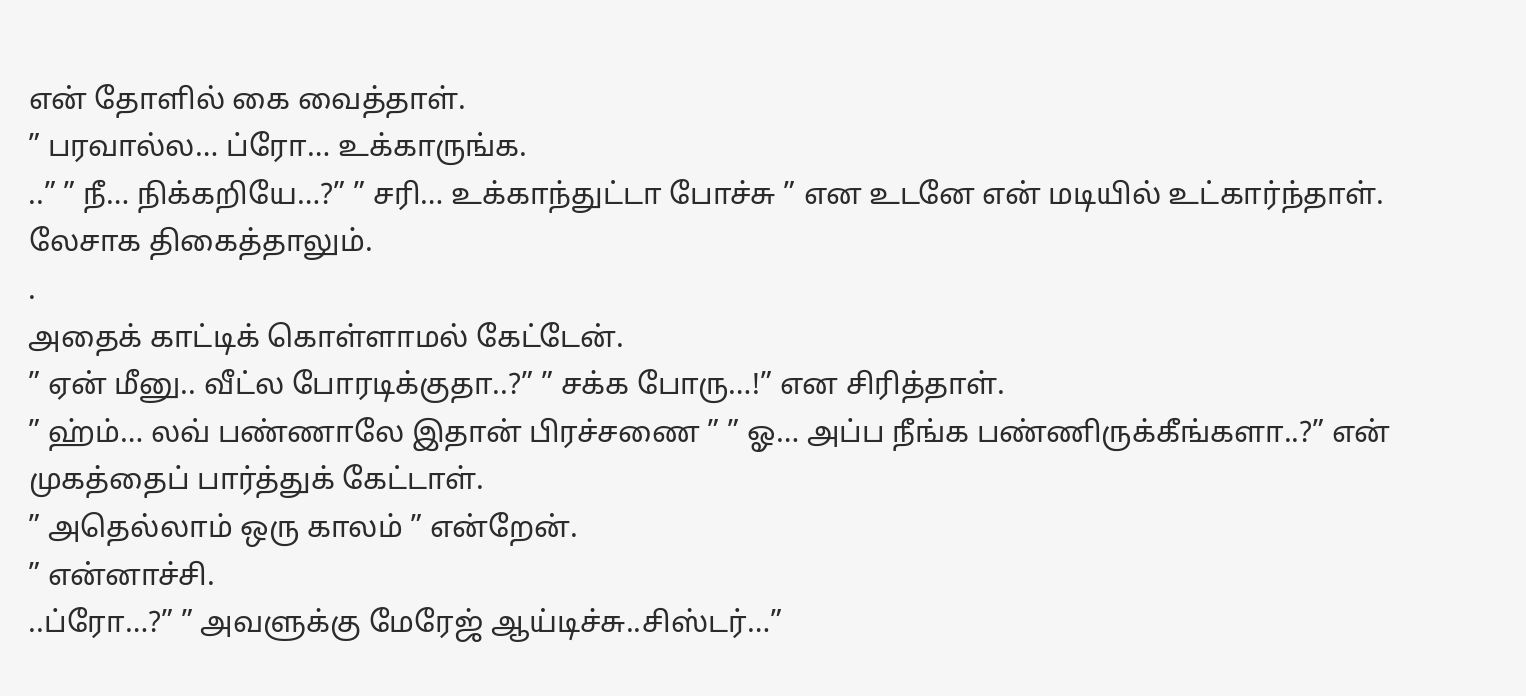என் தோளில் கை வைத்தாள்.
” பரவால்ல… ப்ரோ… உக்காருங்க.
..” ” நீ… நிக்கறியே…?” ” சரி… உக்காந்துட்டா போச்சு ” என உடனே என் மடியில் உட்கார்ந்தாள்.
லேசாக திகைத்தாலும்.
.
அதைக் காட்டிக் கொள்ளாமல் கேட்டேன்.
” ஏன் மீனு.. வீட்ல போரடிக்குதா..?” ” சக்க போரு…!” என சிரித்தாள்.
” ஹ்ம்… லவ் பண்ணாலே இதான் பிரச்சணை ” ” ஓ… அப்ப நீங்க பண்ணிருக்கீங்களா..?” என் முகத்தைப் பார்த்துக் கேட்டாள்.
” அதெல்லாம் ஒரு காலம் ” என்றேன்.
” என்னாச்சி.
..ப்ரோ…?” ” அவளுக்கு மேரேஜ் ஆய்டிச்சு..சிஸ்டர்…”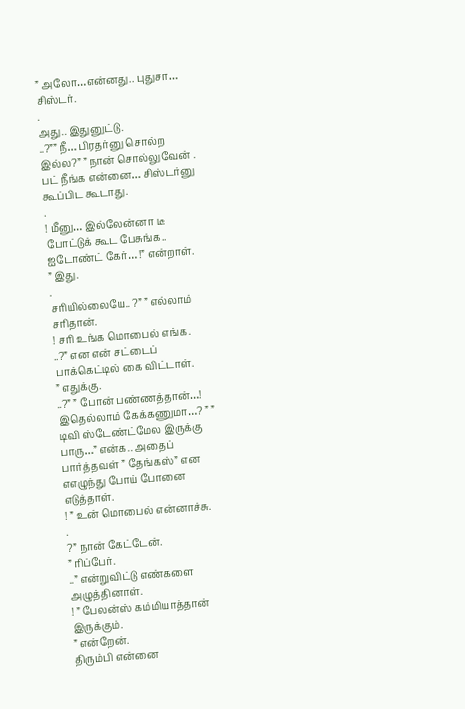” அலோ…என்னது.. புதுசா… சிஸ்டர்.
.
அது.. இதுனுட்டு.
..?”” நீ… பிரதர்னு சொல்ற இல்ல?” ” நான் சொல்லுவேன் .
பட் நீங்க என்னை… சிஸ்டர்னு கூப்பிட கூடாது.
.
! மீனு… இல்லேன்னா டீ போட்டுக் கூட பேசுங்க.. ஐடோண்ட் கேர்… !” என்றாள்.
” இது.
.
சரியில்லையே.. ?” ” எல்லாம் சரிதான்.
! சரி உங்க மொபைல் எங்க.
..?” என என் சட்டைப் பாக்கெட்டில் கை விட்டாள்.
” எதுக்கு.
..?” ” போன் பண்ணத்தான்…! இதெல்லாம் கேக்கணுமா…? ” ” டிவி ஸ்டேண்ட்மேல இருக்கு பாரு…” என்க.. அதைப் பார்த்தவள் ” தேங்கஸ்” என எஎழுந்து போய் போனை எடுத்தாள்.
! ” உன் மொபைல் என்னாச்சு.
.
?” நான் கேட்டேன்.
” ரிப்பேர்.
..” என்றுவிட்டு எண்களை அழுத்தினாள்.
! ” பேலன்ஸ் கம்மியாத்தான் இருக்கும்.
” என்றேன்.
திரும்பி என்னை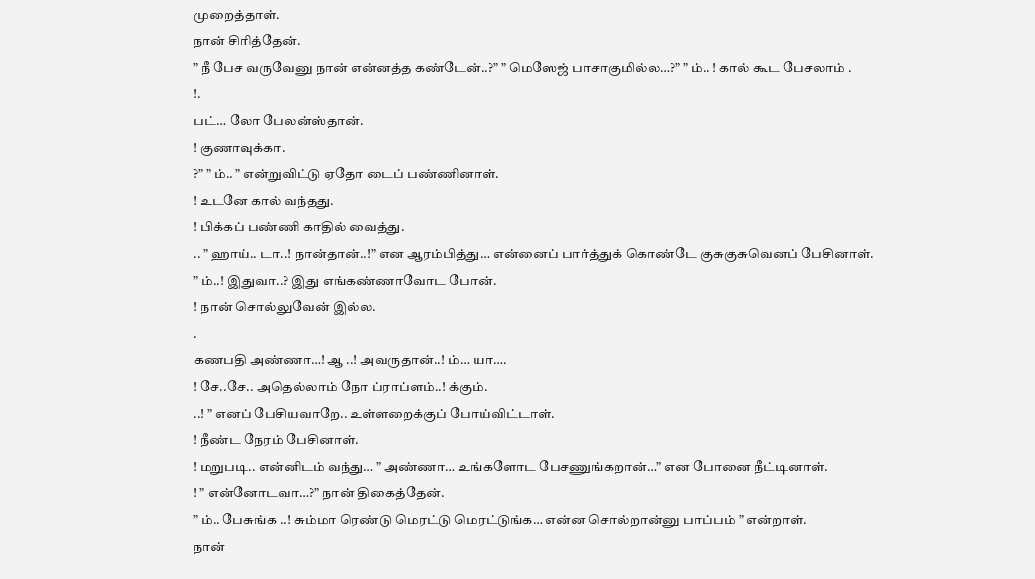முறைத்தாள்.
நான் சிரித்தேன்.
” நீ பேச வருவேனு நான் என்னத்த கண்டேன்..?” ” மெஸேஜ் பாசாகுமில்ல…?” ” ம்.. ! கால் கூட பேசலாம் .
!.
பட்… லோ பேலன்ஸ்தான்.
! குணாவுக்கா.
?” ” ம்.. ” என்றுவிட்டு ஏதோ டைப் பண்ணினாள்.
! உடனே கால் வந்தது.
! பிக்கப் பண்ணி காதில் வைத்து.
.. ” ஹாய்.. டா..! நான்தான்..!” என ஆரம்பித்து… என்னைப் பார்த்துக் கொண்டே குசுகுசுவெனப் பேசினாள்.
” ம்..! இதுவா..? இது எங்கண்ணாவோட போன்.
! நான் சொல்லுவேன் இல்ல.
.
கணபதி அண்ணா…! ஆ ..! அவருதான்..! ம்… யா….
! சே..சே.. அதெல்லாம் நோ ப்ராப்ளம்..! க்கும்.
..! ” எனப் பேசியவாறே.. உள்ளறைக்குப் போய்விட்டாள்.
! நீண்ட நேரம் பேசினாள்.
! மறுபடி.. என்னிடம் வந்து… ” அண்ணா… உங்களோட பேசணுங்கறான்…” என போனை நீட்டினாள்.
! ” என்னோடவா…?” நான் திகைத்தேன்.
” ம்.. பேசுங்க ..! சும்மா ரெண்டு மெரட்டு மெரட்டுங்க… என்ன சொல்றான்னு பாப்பம் ” என்றாள்.
நான்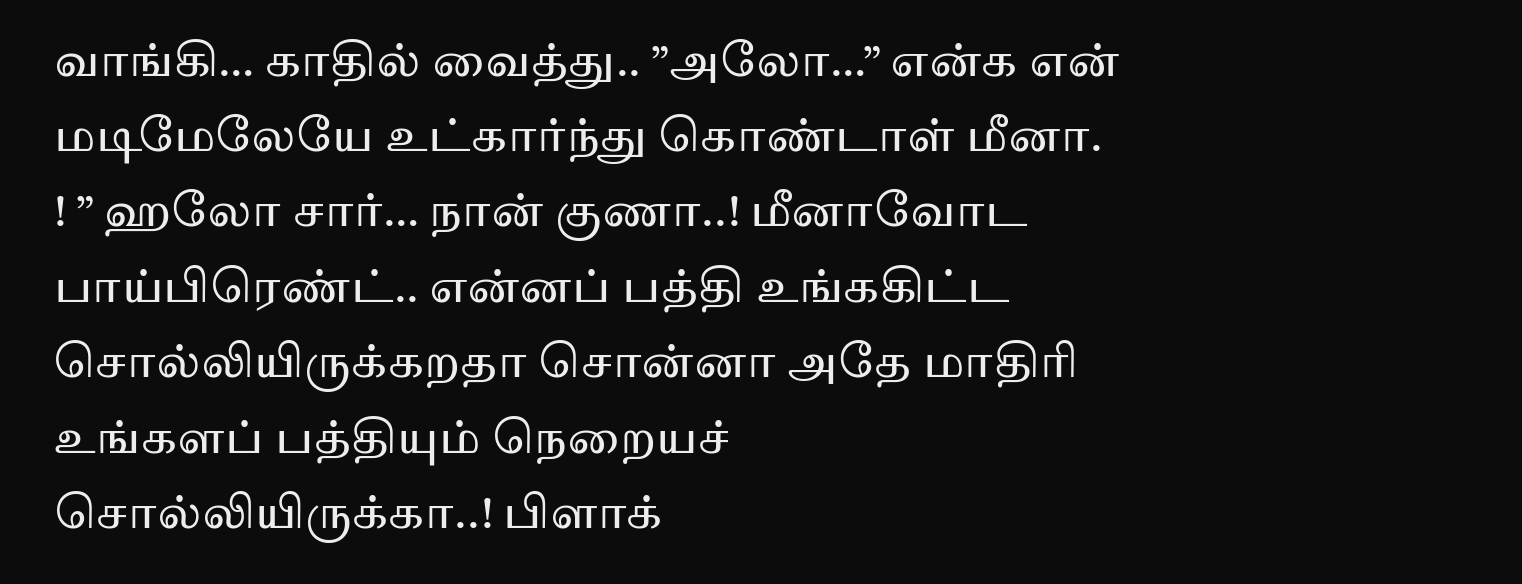வாங்கி… காதில் வைத்து.. ”அலோ…” என்க என் மடிமேலேயே உட்கார்ந்து கொண்டாள் மீனா.
! ” ஹலோ சார்… நான் குணா..! மீனாவோட பாய்பிரெண்ட்.. என்னப் பத்தி உங்ககிட்ட சொல்லியிருக்கறதா சொன்னா அதே மாதிரி உங்களப் பத்தியும் நெறையச் சொல்லியிருக்கா..! பிளாக்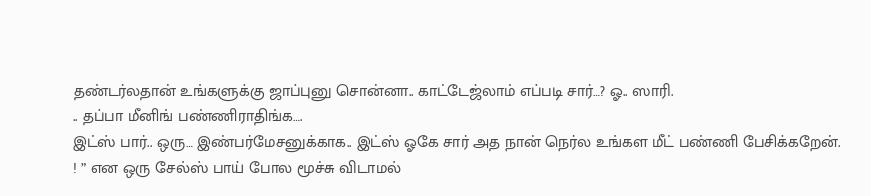தண்டர்லதான் உங்களுக்கு ஜாப்புனு சொன்னா.. காட்டேஜ்லாம் எப்படி சார்…? ஓ.. ஸாரி.
.. தப்பா மீனிங் பண்ணிராதிங்க….
இட்ஸ் பார்.. ஒரு… இண்பர்மேசனுக்காக.. இட்ஸ் ஓகே சார் அத நான் நெர்ல உங்கள மீட் பண்ணி பேசிக்கறேன்.
! ” என ஒரு சேல்ஸ் பாய் போல மூச்சு விடாமல்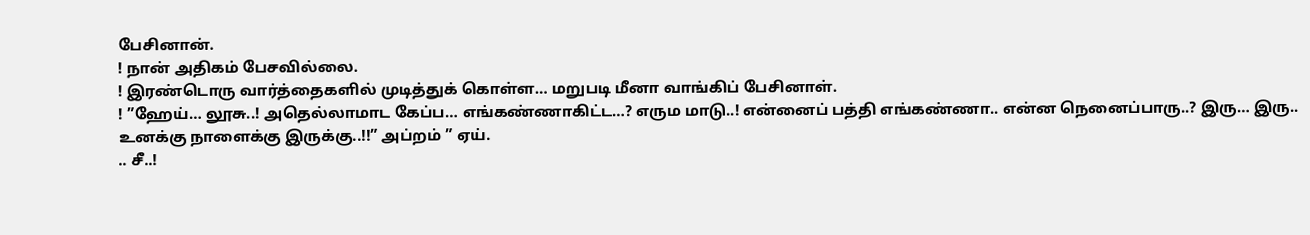பேசினான்.
! நான் அதிகம் பேசவில்லை.
! இரண்டொரு வார்த்தைகளில் முடித்துக் கொள்ள… மறுபடி மீனா வாங்கிப் பேசினாள்.
! ”ஹேய்… லூசு..! அதெல்லாமாட கேப்ப… எங்கண்ணாகிட்ட…? எரும மாடு..! என்னைப் பத்தி எங்கண்ணா.. என்ன நெனைப்பாரு..? இரு… இரு.. உனக்கு நாளைக்கு இருக்கு..!!” அப்றம் ” ஏய்.
.. சீ..!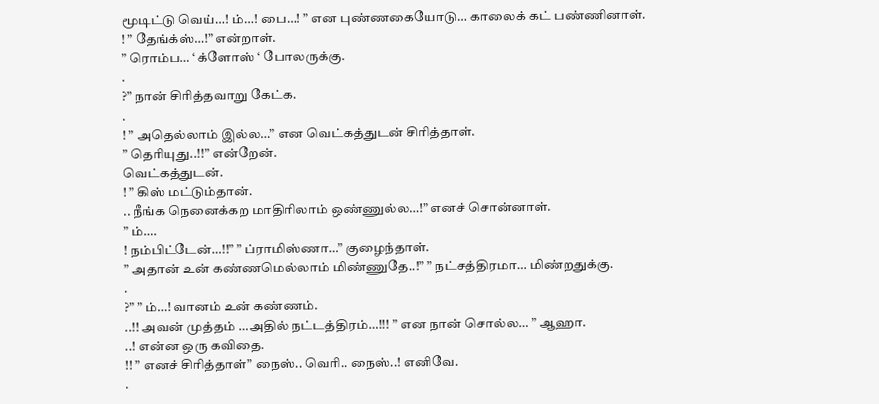மூடிட்டு வெய்…! ம்…! பை…! ” என புண்ணகையோடு… காலைக் கட் பண்ணினாள்.
! ” தேங்க்ஸ்…!” என்றாள்.
” ரொம்ப… ‘ க்ளோஸ் ‘ போலருக்கு.
.
?” நான் சிரித்தவாறு கேட்க.
.
! ” அதெல்லாம் இல்ல…” என வெட்கத்துடன் சிரித்தாள்.
” தெரியுது..!!” என்றேன்.
வெட்கத்துடன்.
! ” கிஸ் மட்டும்தான்.
.. நீங்க நெனைக்கற மாதிரிலாம் ஒண்ணுல்ல…!” எனச் சொன்னாள்.
” ம்….
! நம்பிட்டேன்…!!” ” ப்ராமிஸ்ணா…” குழைந்தாள்.
” அதான் உன் கண்ணமெல்லாம் மிண்ணுதே..!” ” நட்சத்திரமா… மிண்றதுக்கு.
.
?” ” ம்…! வானம் உன் கண்ணம்.
..!! அவன் முத்தம் …அதில் நட்டத்திரம்…!!! ” என நான் சொல்ல… ” ஆஹா.
..! என்ன ஒரு கவிதை.
!! ” எனச் சிரித்தாள்” நைஸ்.. வெரி.. நைஸ்..! எனிவே.
.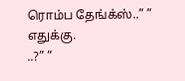ரொம்ப தேங்க்ஸ்..” ” எதுக்கு.
..?” ”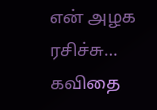என் அழக ரசிச்சு… கவிதை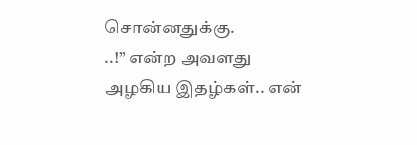சொன்னதுக்கு.
..!” என்ற அவளது அழகிய இதழ்கள்.. என்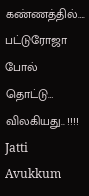கண்ணத்தில்….
பட்டுரோஜா போல் தொட்டு… விலகியது.. !!!! Jatti Avukkum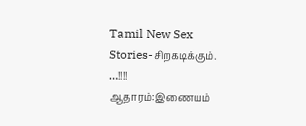Tamil New Sex Stories-சிறகடிக்கும்.
…!!!!
ஆதாரம்:இணையம்